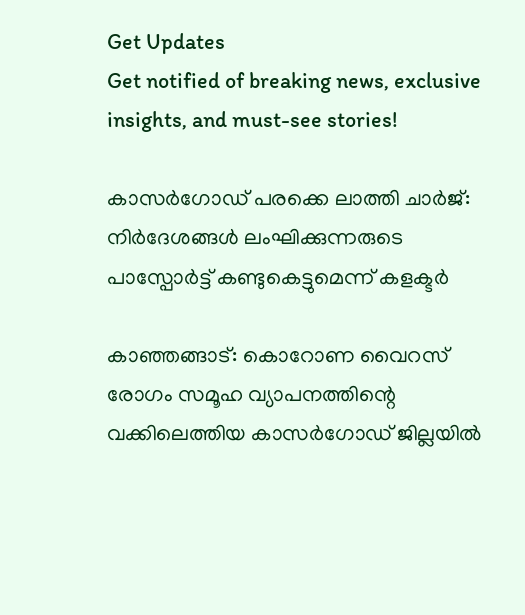Get Updates
Get notified of breaking news, exclusive insights, and must-see stories!

കാസർഗോഡ് പരക്കെ ലാത്തി ചാർജ്‌: നിർദേശങ്ങൾ ലംഘിക്കുന്നരുടെ പാസ്പോർട്ട് കണ്ടുകെട്ടുമെന്ന് കളക്ടർ

കാഞ്ഞങ്ങാട്: കൊറോണ വൈറസ് രോഗം സമൂഹ വ്യാപനത്തിന്റെ വക്കിലെത്തിയ കാസർഗോഡ് ജില്ലയിൽ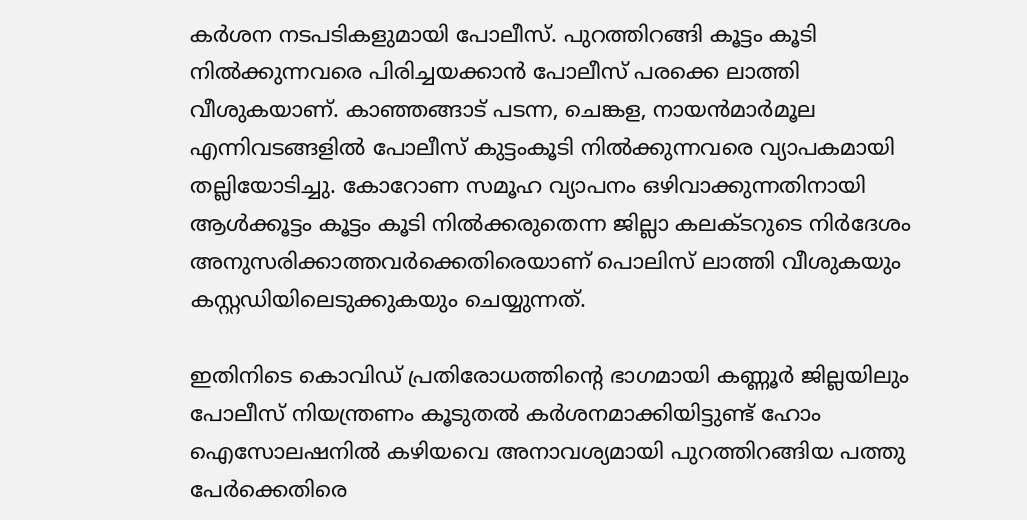കർശന നടപടികളുമായി പോലീസ്. പുറത്തിറങ്ങി കൂട്ടം കൂടി നിൽക്കുന്നവരെ പിരിച്ചയക്കാൻ പോലീസ് പരക്കെ ലാത്തി വീശുകയാണ്. കാഞ്ഞങ്ങാട് പടന്ന, ചെങ്കള, നായൻമാർമൂല എന്നിവടങ്ങളിൽ പോലീസ് കുട്ടംകൂടി നിൽക്കുന്നവരെ വ്യാപകമായി തല്ലിയോടിച്ചു. കോറോണ സമൂഹ വ്യാപനം ഒഴിവാക്കുന്നതിനായി ആൾക്കൂട്ടം കൂട്ടം കൂടി നിൽക്കരുതെന്ന ജില്ലാ കലക്ടറുടെ നിർദേശം അനുസരിക്കാത്തവർക്കെതിരെയാണ് പൊലിസ് ലാത്തി വീശുകയും കസ്റ്റഡിയിലെടുക്കുകയും ചെയ്യുന്നത്.

ഇതിനിടെ കൊവിഡ് പ്രതിരോധത്തിന്റെ ഭാഗമായി കണ്ണൂർ ജില്ലയിലും പോലീസ് നിയന്ത്രണം കൂടുതൽ കർശനമാക്കിയിട്ടുണ്ട് ഹോം ഐസോലഷനിൽ കഴിയവെ അനാവശ്യമായി പുറത്തിറങ്ങിയ പത്തു പേർക്കെതിരെ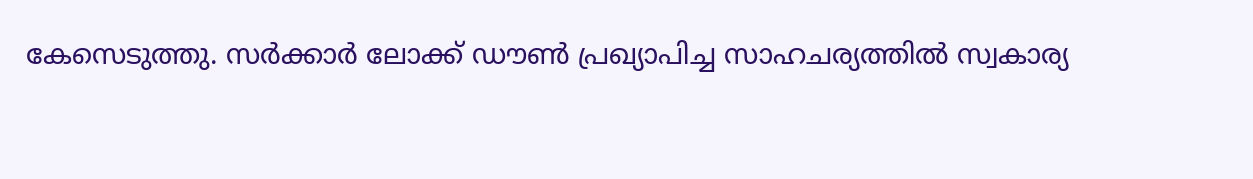കേസെടുത്തു. സർക്കാർ ലോക്ക് ഡൗൺ പ്രഖ്യാപിച്ച സാഹചര്യത്തിൽ സ്വകാര്യ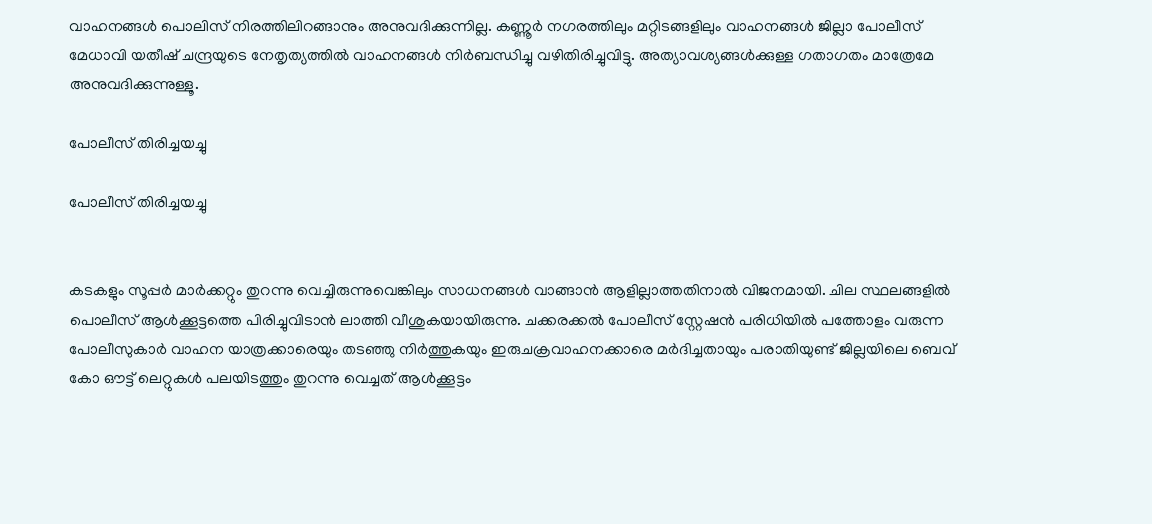വാഹനങ്ങൾ പൊലിസ് നിരത്തിലിറങ്ങാനും അനുവദിക്കുന്നില്ല. കണ്ണൂർ നഗരത്തിലും മറ്റിടങ്ങളിലും വാഹനങ്ങൾ ജില്ലാ പോലീസ് മേധാവി യതീഷ് ചന്ദ്രയുടെ നേതൃത്യത്തിൽ വാഹനങ്ങൾ നിർബന്ധിച്ചു വഴിതിരിച്ചുവിട്ടു. അത്യാവശ്യങ്ങൾക്കുള്ള ഗതാഗതം മാത്രേമേ അനുവദിക്കുന്നുള്ളൂ.

പോലീസ് തിരിച്ചയച്ചു

പോലീസ് തിരിച്ചയച്ചു


കടകളും സൂപ്പർ മാർക്കറ്റും തുറന്നു വെച്ചിരുന്നുവെങ്കിലും സാധനങ്ങൾ വാങ്ങാൻ ആളില്ലാത്തതിനാൽ വിജനമായി. ചില സ്ഥലങ്ങളിൽ പൊലീസ് ആൾക്കൂട്ടത്തെ പിരിച്ചുവിടാൻ ലാത്തി വീശുകയായിരുന്നു. ചക്കരക്കൽ പോലീസ് സ്റ്റേഷൻ പരിധിയിൽ പത്തോളം വരുന്ന പോലീസുകാർ വാഹന യാത്രക്കാരെയും തടഞ്ഞു നിർത്തുകയും ഇരുചക്രവാഹനക്കാരെ മർദിച്ചതായും പരാതിയുണ്ട് ജില്ലയിലെ ബെവ് കോ ഔട്ട് ലെറ്റുകൾ പലയിടത്തും തുറന്നു വെച്ചത് ആൾക്കൂട്ടം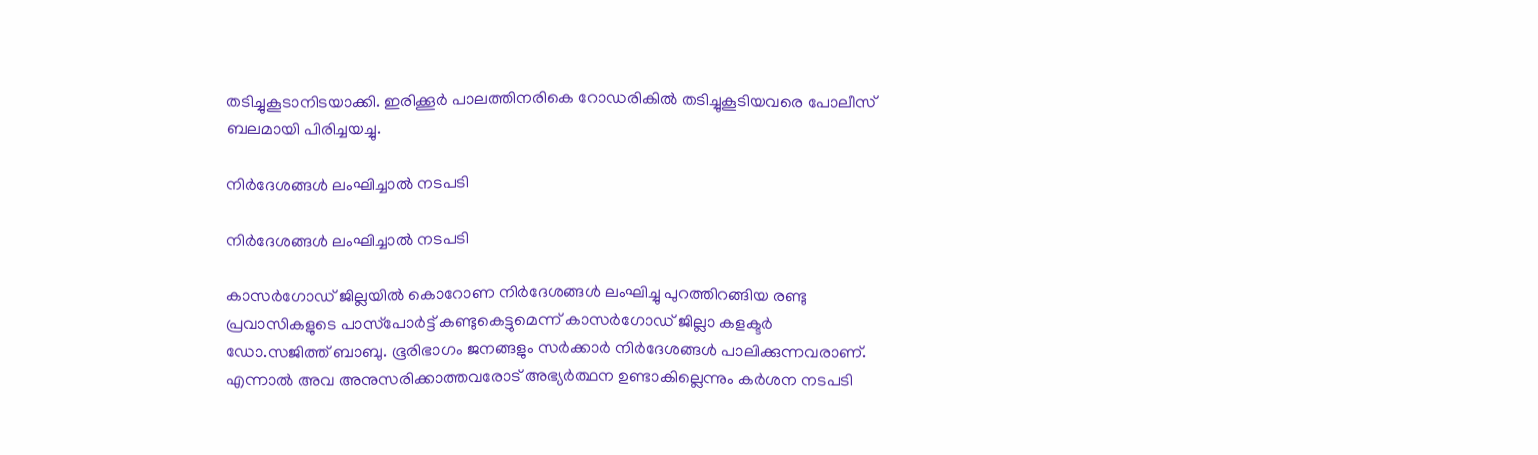തടിച്ചുകൂടാനിടയാക്കി. ഇരിക്കൂർ പാലത്തിനരികെ റോഡരികിൽ തടിച്ചുകൂടിയവരെ പോലീസ് ബലമായി പിരിച്ചയച്ചു.

നിർദേശങ്ങൾ ലംഘിച്ചാൽ നടപടി

നിർദേശങ്ങൾ ലംഘിച്ചാൽ നടപടി

കാസർഗോഡ് ജില്ലയിൽ കൊറോണ നിര്‍ദേശങ്ങള്‍ ലംഘിച്ചു പുറത്തിറങ്ങിയ രണ്ടു പ്രവാസികളുടെ പാസ്‌പോര്‍ട്ട് കണ്ടുകെട്ടുമെന്ന് കാസർഗോഡ് ജില്ലാ കളക്ടര്‍ ഡോ.സജിത്ത് ബാബു. ഭൂരിഭാഗം ജനങ്ങളും സര്‍ക്കാര്‍ നിര്‍ദേശങ്ങള്‍ പാലിക്കുന്നവരാണ്. എന്നാല്‍ അവ അനുസരിക്കാത്തവരോട് അഭ്യര്‍ത്ഥന ഉണ്ടാകില്ലെന്നും കര്‍ശന നടപടി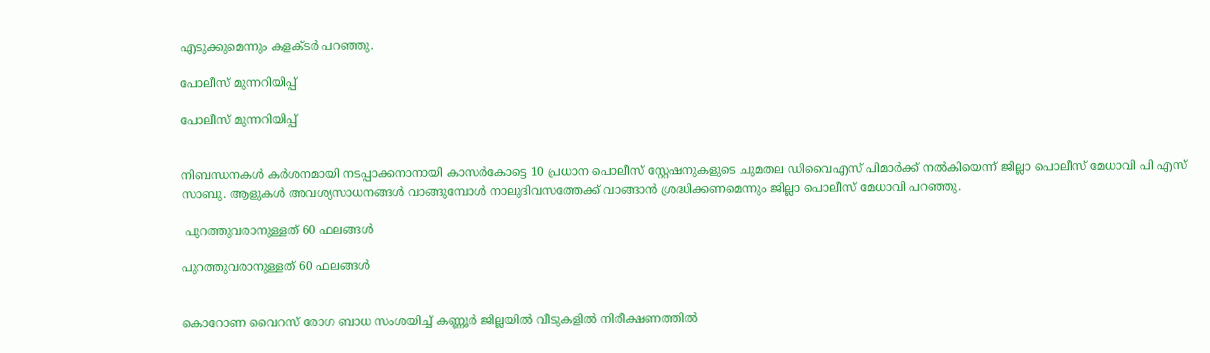എടുക്കുമെന്നും കളക്ടര്‍ പറഞ്ഞു.

പോലീസ് മുന്നറിയിപ്പ്

പോലീസ് മുന്നറിയിപ്പ്


നിബന്ധനകള്‍ കര്‍ശനമായി നടപ്പാക്കനാനായി കാസര്‍കോട്ടെ 10 പ്രധാന പൊലീസ് സ്റ്റേഷനുകളുടെ ചുമതല ഡിവൈഎസ് പിമാര്‍ക്ക് നല്‍കിയെന്ന് ജില്ലാ പൊലീസ് മേധാവി പി എസ് സാബു. ആളുകള്‍ അവശ്യസാധനങ്ങള്‍ വാങ്ങുമ്പോള്‍ നാലുദിവസത്തേക്ക് വാങ്ങാന്‍ ശ്രദ്ധിക്കണമെന്നും ജില്ലാ പൊലീസ് മേധാവി പറഞ്ഞു.

 പുറത്തുവരാനുള്ളത് 60 ഫലങ്ങൾ

പുറത്തുവരാനുള്ളത് 60 ഫലങ്ങൾ


കൊറോണ വൈറസ് രോഗ ബാധ സംശയിച്ച് കണ്ണൂർ ജില്ലയില്‍ വീടുകളില്‍ നിരീക്ഷണത്തില്‍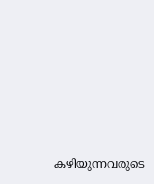കഴിയുന്നവരുടെ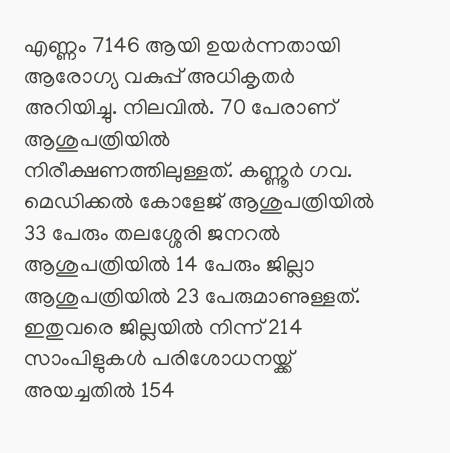എണ്ണം 7146 ആയി ഉയർന്നതായി ആരോഗ്യ വകുപ്പ് അധികൃതർ അറിയിച്ചു. നിലവിൽ. 70 പേരാണ് ആശുപത്രിയില്‍ നിരീക്ഷണത്തിലുള്ളത്. കണ്ണൂര്‍ ഗവ. മെഡിക്കല്‍ കോളേജ് ആശുപത്രിയില്‍ 33 പേരും തലശ്ശേരി ജനറല്‍ ആശുപത്രിയില്‍ 14 പേരും ജില്ലാ ആശുപത്രിയില്‍ 23 പേരുമാണുള്ളത്. ഇതുവരെ ജില്ലയില്‍ നിന്ന് 214 സാംപിളുകള്‍ പരിശോധനയ്ക്ക് അയച്ചതില്‍ 154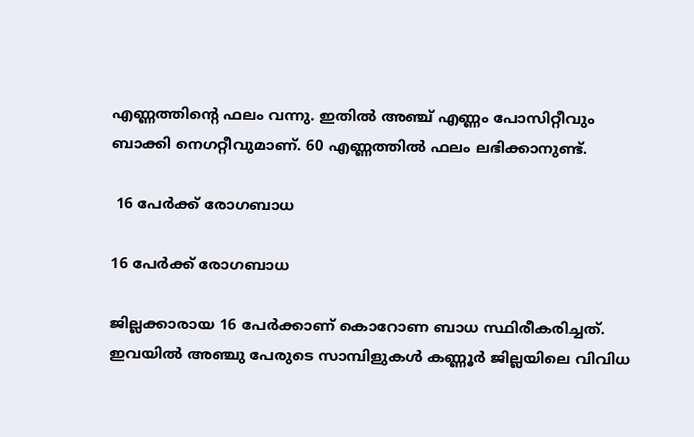എണ്ണത്തിന്റെ ഫലം വന്നു. ഇതില്‍ അഞ്ച് എണ്ണം പോസിറ്റീവും ബാക്കി നെഗറ്റീവുമാണ്. 60 എണ്ണത്തില്‍ ഫലം ലഭിക്കാനുണ്ട്.

 16 പേർക്ക് രോഗബാധ

16 പേർക്ക് രോഗബാധ

ജില്ലക്കാരായ 16 പേര്‍ക്കാണ് കൊറോണ ബാധ സ്ഥിരീകരിച്ചത്. ഇവയില്‍ അഞ്ചു പേരുടെ സാമ്പിളുകള്‍ കണ്ണൂര്‍ ജില്ലയിലെ വിവിധ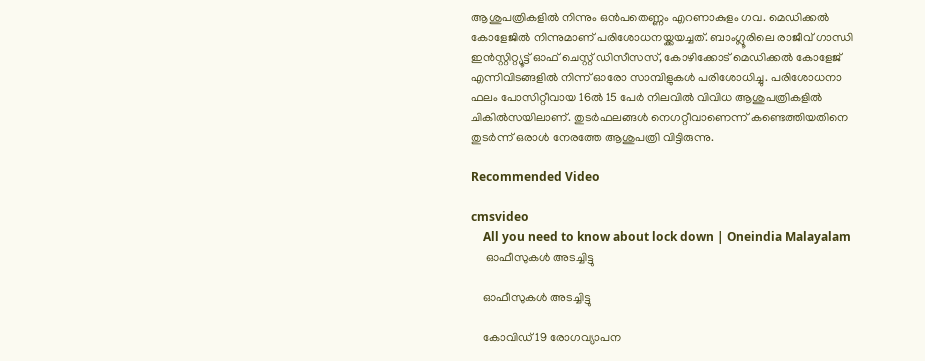ആശുപത്രികളില്‍ നിന്നും ഒൻപതെണ്ണം എറണാകുളം ഗവ. മെഡിക്കല്‍ കോളേജില്‍ നിന്നുമാണ് പരിശോധനയ്ക്കയച്ചത്. ബാംഗ്ലൂരിലെ രാജീവ് ഗാന്ധി ഇന്‍സ്റ്റിറ്റ്യൂട്ട് ഓഫ് ചെസ്റ്റ് ഡിസീസസ്, കോഴിക്കോട് മെഡിക്കല്‍ കോളേജ് എന്നിവിടങ്ങളില്‍ നിന്ന് ഓരോ സാമ്പിളുകള്‍ പരിശോധിച്ചു. പരിശോധനാ ഫലം പോസിറ്റീവായ 16ല്‍ 15 പേര്‍ നിലവില്‍ വിവിധ ആശുപത്രികളില്‍ ചികില്‍സയിലാണ്. തുടര്‍ഫലങ്ങള്‍ നെഗറ്റീവാണെന്ന് കണ്ടെത്തിയതിനെ തുടര്‍ന്ന് ഒരാള്‍ നേരത്തേ ആശുപത്രി വിട്ടിരുന്നു.

Recommended Video

cmsvideo
    All you need to know about lock down | Oneindia Malayalam
     ഓഫീസുകൾ അടച്ചിട്ടു

    ഓഫീസുകൾ അടച്ചിട്ടു

    കോവിഡ് 19 രോഗവ്യാപന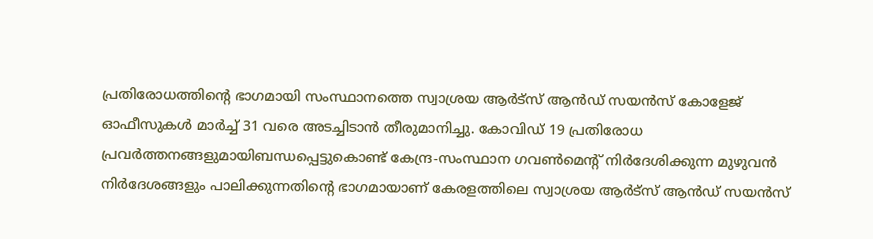പ്രതിരോധത്തിന്റെ ഭാഗമായി സംസ്ഥാനത്തെ സ്വാശ്രയ ആർട്സ് ആൻഡ് സയൻസ് കോളേജ് ഓഫീസുകൾ മാർച്ച് 31 വരെ അടച്ചിടാൻ തീരുമാനിച്ചു. കോവിഡ് 19 പ്രതിരോധ പ്രവർത്തനങ്ങളുമായിബന്ധപ്പെട്ടുകൊണ്ട് കേന്ദ്ര-സംസ്ഥാന ഗവൺമെന്റ് നിർദേശിക്കുന്ന മുഴുവൻ നിർദേശങ്ങളും പാലിക്കുന്നതിന്റെ ഭാഗമായാണ് കേരളത്തിലെ സ്വാശ്രയ ആർട്സ് ആൻഡ് സയൻസ്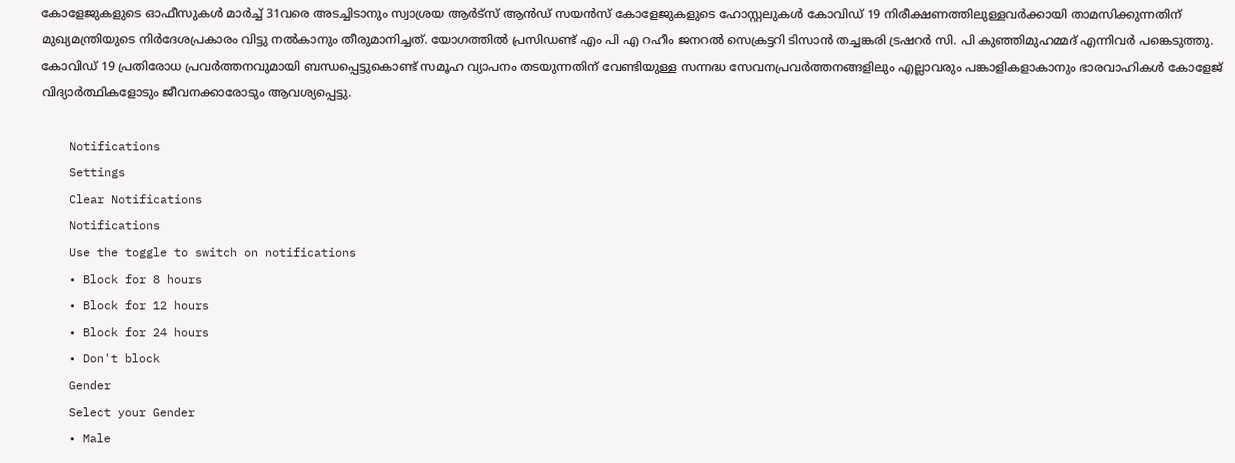കോളേജുകളുടെ ഓഫീസുകൾ മാർച്ച് 31വരെ അടച്ചിടാനും സ്വാശ്രയ ആർട്സ് ആൻഡ് സയൻസ് കോളേജുകളുടെ ഹോസ്റ്റലുകൾ കോവിഡ് 19 നിരീക്ഷണത്തിലുള്ളവർക്കായി താമസിക്കുന്നതിന് മുഖ്യമന്ത്രിയുടെ നിർദേശപ്രകാരം വിട്ടു നൽകാനും തീരുമാനിച്ചത്. യോഗത്തിൽ പ്രസിഡണ്ട് എം പി എ റഹീം ജനറൽ സെക്രട്ടറി ടിസാൻ തച്ചങ്കരി ട്രഷറർ സി. പി കുഞ്ഞിമുഹമ്മദ് എന്നിവർ പങ്കെടുത്തു. കോവിഡ് 19 പ്രതിരോധ പ്രവർത്തനവുമായി ബന്ധപ്പെട്ടുകൊണ്ട് സമൂഹ വ്യാപനം തടയുന്നതിന് വേണ്ടിയുള്ള സന്നദ്ധ സേവനപ്രവർത്തനങ്ങളിലും എല്ലാവരും പങ്കാളികളാകാനും ഭാരവാഹികൾ കോളേജ് വിദ്യാർത്ഥികളോടും ജീവനക്കാരോടും ആവശ്യപ്പെട്ടു.

    Notifications
    Settings
    Clear Notifications
    Notifications
    Use the toggle to switch on notifications
    • Block for 8 hours
    • Block for 12 hours
    • Block for 24 hours
    • Don't block
    Gender
    Select your Gender
    • Male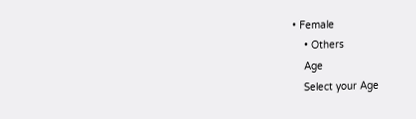• Female
    • Others
    Age
    Select your Age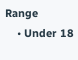Range
    • Under 18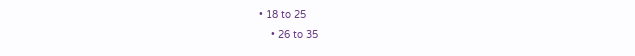• 18 to 25
    • 26 to 35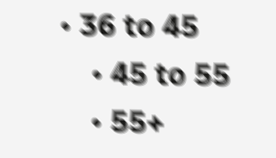• 36 to 45
    • 45 to 55
    • 55+